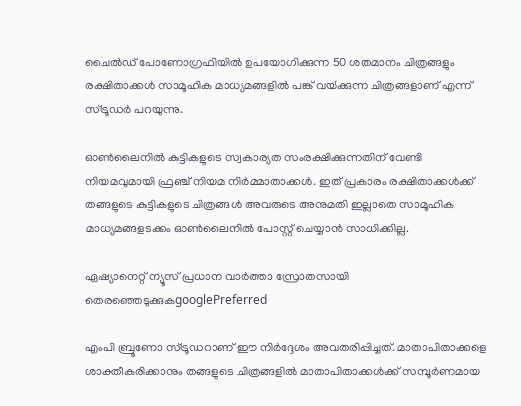ചൈൽഡ് പോണോഗ്രഫിയിൽ ഉപയോഗിക്കുന്ന 50 ശതമാനം ചിത്രങ്ങളും രക്ഷിതാക്കൾ സാമൂഹിക മാധ്യമങ്ങളിൽ പങ്ക് വയ്‍ക്കുന്ന ചിത്രങ്ങളാണ് എന്ന് സ്ട്രൂഡർ പറയുന്നു.

ഓൺലൈനിൽ കുട്ടികളുടെ സ്വകാര്യത സംരക്ഷിക്കുന്നതിന് വേണ്ടി നിയമവുമായി ഫ്രഞ്ച് നിയമ നിർമ്മാതാക്കൾ. ഇത് പ്രകാരം രക്ഷിതാക്കൾക്ക് തങ്ങളുടെ കുട്ടികളുടെ ചിത്രങ്ങൾ അവരുടെ അനുമതി ഇല്ലാതെ സാമൂഹിക മാധ്യമങ്ങളടക്കം ഓൺലൈനിൽ പോസ്റ്റ് ചെയ്യാൻ സാധിക്കില്ല.

ഏഷ്യാനെറ്റ് ന്യൂസ് പ്രധാന വാർത്താ സ്രോതസായി തെരഞ്ഞെടുക്കുകgooglePreferred

എംപി ബ്രൂണോ സ്ട്രൂഡറാണ് ഈ നിർദ്ദേശം അവതരിപ്പിച്ചത്. മാതാപിതാക്കളെ ശാക്തീകരിക്കാനും തങ്ങളുടെ ചിത്രങ്ങളിൽ മാതാപിതാക്കൾക്ക് സമ്പൂർണമായ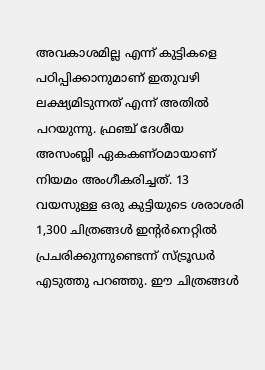അവകാശമില്ല എന്ന് കുട്ടികളെ പഠിപ്പിക്കാനുമാണ് ഇതുവഴി ലക്ഷ്യമിടുന്നത് എന്ന് അതിൽ പറയുന്നു. ഫ്രഞ്ച് ദേശീയ അസംബ്ലി ഏകകണ്ഠമായാണ് നിയമം അംഗീകരിച്ചത്. 13 വയസുള്ള ഒരു കുട്ടിയുടെ ശരാശരി 1,300 ചിത്രങ്ങൾ ഇന്റർനെറ്റിൽ പ്രചരിക്കുന്നുണ്ടെന്ന് സ്ട്രൂഡർ എടുത്തു പറഞ്ഞു. ഈ ചിത്രങ്ങൾ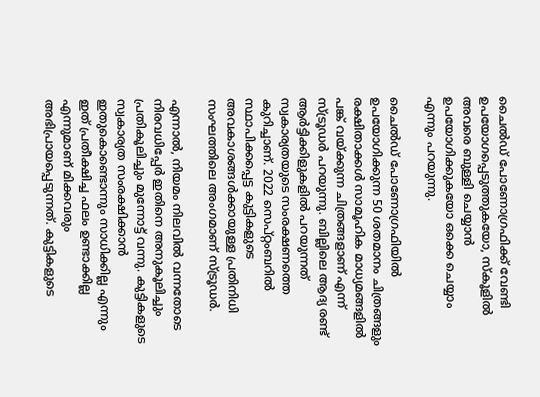ചൈൽഡ് പോണോഗ്രഫിക്ക് വേണ്ടി ഉപയോഗപ്പെടുത്തുകയോ, സ്കൂളിൽ അവരെ ബുള്ളി ചെയ്യാൻ ഉപയോഗിക്കുകയോ ഒക്കെ ചെയ്യാം എന്നും പറയുന്നു.

ചൈൽഡ് പോണോഗ്രഫിയിൽ ഉപയോഗിക്കുന്ന 50 ശതമാനം ചിത്രങ്ങളും രക്ഷിതാക്കൾ സാമൂഹിക മാധ്യമങ്ങളിൽ പങ്ക് വയ്‍ക്കുന്ന ചിത്രങ്ങളാണ് എന്ന് സ്ട്രൂഡർ പറയുന്നു. ബില്ലിലെ ആദ്യ രണ്ട് ആർട്ടിക്കിളുകളിൽ പറയുന്നത് സ്വകാര്യതയുടെ സംരക്ഷണത്തെ കുറിച്ചാണ്. 2022 സെപ്റ്റംബറിൽ സ്ഥാപിക്കപ്പെട്ട കുട്ടികളുടെ അവകാശങ്ങൾക്കായുള്ള പ്രതിനിധി സംഘത്തിലെ അംഗമാണ് സ്ട്രൂഡർ.

എന്നാൽ, നിയമം നിലവിൽ വന്നതോടെ നിരവധിപ്പേർ ഇതിനെ അനുകൂലിച്ചും പ്രതികൂലിച്ചും മുന്നോട്ട് വന്നു. കുട്ടികളുടെ സ്വകാര്യത സംരക്ഷിക്കാൻ ഇതുകൊണ്ടൊന്നും സാധിക്കില്ല എന്നും ഇത് പ്രതീക്ഷിച്ച ഫലം ഉണ്ടാക്കില്ല എന്നുമാണ് മിക്കവരും അഭിപ്രായപ്പെടുന്നത്. കുട്ടികളുടെ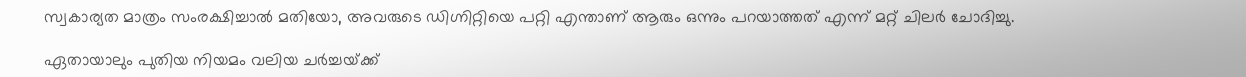സ്വകാര്യത മാത്രം സംരക്ഷിച്ചാൽ മതിയോ, അവരുടെ ഡിഗ്നിറ്റിയെ പറ്റി എന്താണ് ആരും ഒന്നും പറയാത്തത് എന്ന് മറ്റ് ചിലർ ചോദിച്ചു.

ഏതായാലും പുതിയ നിയമം വലിയ ചർച്ചയ്‍ക്ക്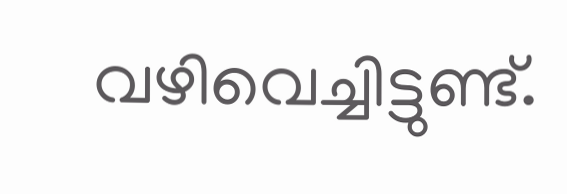വഴിവെച്ചിട്ടുണ്ട്.